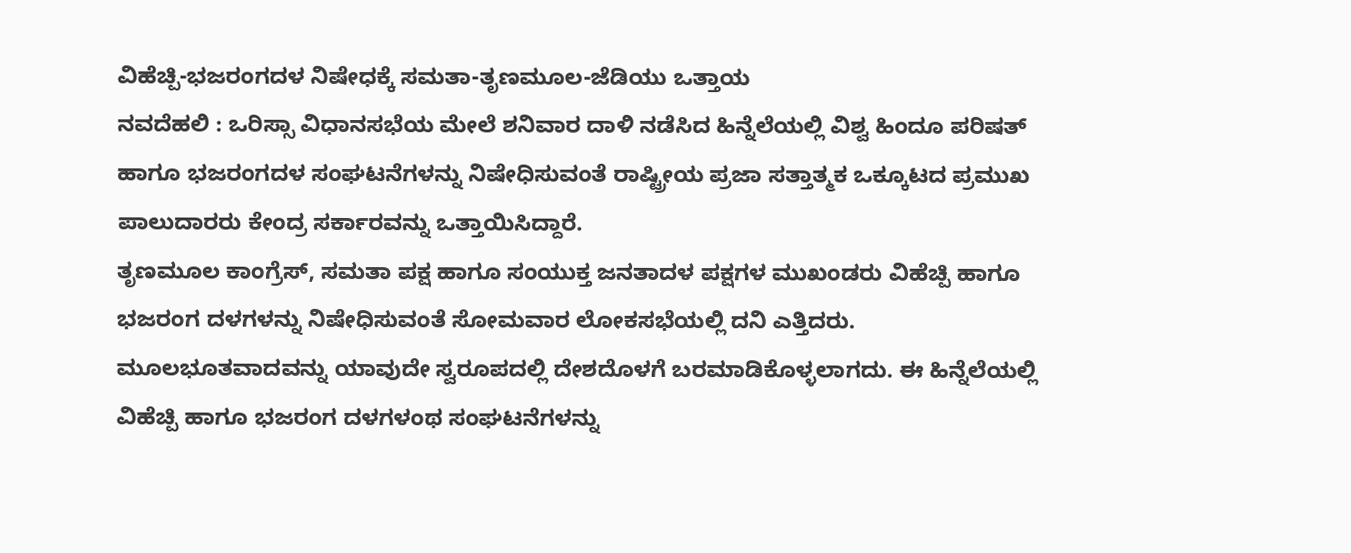ವಿಹೆಚ್ಪಿ-ಭಜರಂಗದಳ ನಿಷೇಧಕ್ಕೆ ಸಮತಾ-ತೃಣಮೂಲ-ಜೆಡಿಯು ಒತ್ತಾಯ
ನವದೆಹಲಿ : ಒರಿಸ್ಸಾ ವಿಧಾನಸಭೆಯ ಮೇಲೆ ಶನಿವಾರ ದಾಳಿ ನಡೆಸಿದ ಹಿನ್ನೆಲೆಯಲ್ಲಿ ವಿಶ್ವ ಹಿಂದೂ ಪರಿಷತ್ ಹಾಗೂ ಭಜರಂಗದಳ ಸಂಘಟನೆಗಳನ್ನು ನಿಷೇಧಿಸುವಂತೆ ರಾಷ್ಟ್ರೀಯ ಪ್ರಜಾ ಸತ್ತಾತ್ಮಕ ಒಕ್ಕೂಟದ ಪ್ರಮುಖ ಪಾಲುದಾರರು ಕೇಂದ್ರ ಸರ್ಕಾರವನ್ನು ಒತ್ತಾಯಿಸಿದ್ದಾರೆ.
ತೃಣಮೂಲ ಕಾಂಗ್ರೆಸ್, ಸಮತಾ ಪಕ್ಷ ಹಾಗೂ ಸಂಯುಕ್ತ ಜನತಾದಳ ಪಕ್ಷಗಳ ಮುಖಂಡರು ವಿಹೆಚ್ಪಿ ಹಾಗೂ ಭಜರಂಗ ದಳಗಳನ್ನು ನಿಷೇಧಿಸುವಂತೆ ಸೋಮವಾರ ಲೋಕಸಭೆಯಲ್ಲಿ ದನಿ ಎತ್ತಿದರು. ಮೂಲಭೂತವಾದವನ್ನು ಯಾವುದೇ ಸ್ವರೂಪದಲ್ಲಿ ದೇಶದೊಳಗೆ ಬರಮಾಡಿಕೊಳ್ಳಲಾಗದು. ಈ ಹಿನ್ನೆಲೆಯಲ್ಲಿ ವಿಹೆಚ್ಪಿ ಹಾಗೂ ಭಜರಂಗ ದಳಗಳಂಥ ಸಂಘಟನೆಗಳನ್ನು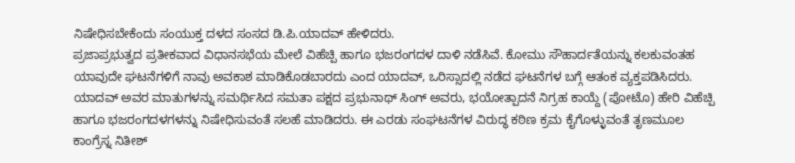ನಿಷೇಧಿಸಬೇಕೆಂದು ಸಂಯುಕ್ತ ದಳದ ಸಂಸದ ಡಿ.ಪಿ.ಯಾದವ್ ಹೇಳಿದರು.
ಪ್ರಜಾಪ್ರಭುತ್ವದ ಪ್ರತೀಕವಾದ ವಿಧಾನಸಭೆಯ ಮೇಲೆ ವಿಹೆಚ್ಪಿ ಹಾಗೂ ಭಜರಂಗದಳ ದಾಳಿ ನಡೆಸಿವೆ. ಕೋಮು ಸೌಹಾರ್ದತೆಯನ್ನು ಕಲಕುವಂತಹ ಯಾವುದೇ ಘಟನೆಗಳಿಗೆ ನಾವು ಅವಕಾಶ ಮಾಡಿಕೊಡಬಾರದು ಎಂದ ಯಾದವ್, ಒರಿಸ್ಸಾದಲ್ಲಿ ನಡೆದ ಘಟನೆಗಳ ಬಗ್ಗೆ ಆತಂಕ ವ್ಯಕ್ತಪಡಿಸಿದರು.
ಯಾದವ್ ಅವರ ಮಾತುಗಳನ್ನು ಸಮರ್ಥಿಸಿದ ಸಮತಾ ಪಕ್ಷದ ಪ್ರಭುನಾಥ್ ಸಿಂಗ್ ಅವರು, ಭಯೋತ್ಪಾದನೆ ನಿಗ್ರಹ ಕಾಯ್ದೆ (ಪೋಟೊ) ಹೇರಿ ವಿಹೆಚ್ಪಿ ಹಾಗೂ ಭಜರಂಗದಳಗಳನ್ನು ನಿಷೇಧಿಸುವಂತೆ ಸಲಹೆ ಮಾಡಿದರು. ಈ ಎರಡು ಸಂಘಟನೆಗಳ ವಿರುದ್ಧ ಕಠಿಣ ಕ್ರಮ ಕೈಗೊಳ್ಳುವಂತೆ ತೃಣಮೂಲ ಕಾಂಗ್ರೆಸ್ನ ನಿತೀಶ್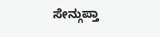ಸೇನ್ಗುಪ್ತಾ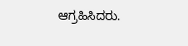ಆಗ್ರಹಿಸಿದರು.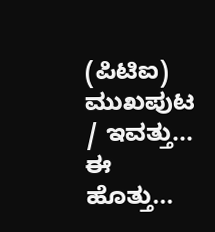(ಪಿಟಿಐ)
ಮುಖಪುಟ / ಇವತ್ತು... ಈ ಹೊತ್ತು...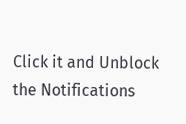Click it and Unblock the Notifications